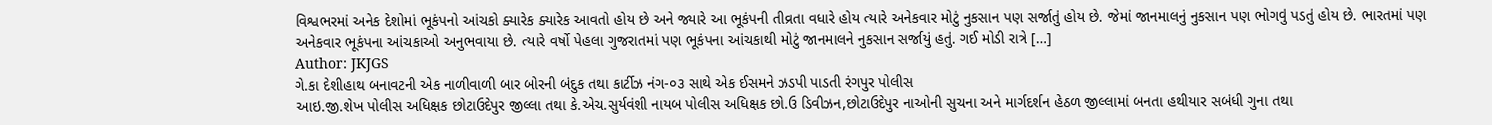વિશ્વભરમાં અનેક દેશોમાં ભૂકંપનો આંચકો ક્યારેક ક્યારેક આવતો હોય છે અને જ્યારે આ ભૂકંપની તીવ્રતા વધારે હોય ત્યારે અનેકવાર મોટું નુકસાન પણ સર્જાતું હોય છે. જેમાં જાનમાલનું નુકસાન પણ ભોગવું પડતું હોય છે. ભારતમાં પણ અનેકવાર ભૂકંપના આંચકાઓ અનુભવાયા છે. ત્યારે વર્ષો પેહલા ગુજરાતમાં પણ ભૂકંપના આંચકાથી મોટું જાનમાલને નુકસાન સર્જાયું હતું. ગઈ મોડી રાત્રે […]
Author: JKJGS
ગે.કા દેશીહાથ બનાવટની એક નાળીવાળી બાર બોરની બંદુક તથા કાર્ટીઝ નંગ-૦૩ સાથે એક ઈસમને ઝડપી પાડતી રંગપુર પોલીસ
આઇ.જી.શેખ પોલીસ અધિક્ષક છોટાઉદેપુર જીલ્લા તથા કે.એચ.સુર્યવંશી નાયબ પોલીસ અધિક્ષક છો.ઉ ડિવીઝન,છોટાઉદેપુર નાઓની સુચના અને માર્ગદર્શન હેઠળ જીલ્લામાં બનતા હથીયાર સબંધી ગુના તથા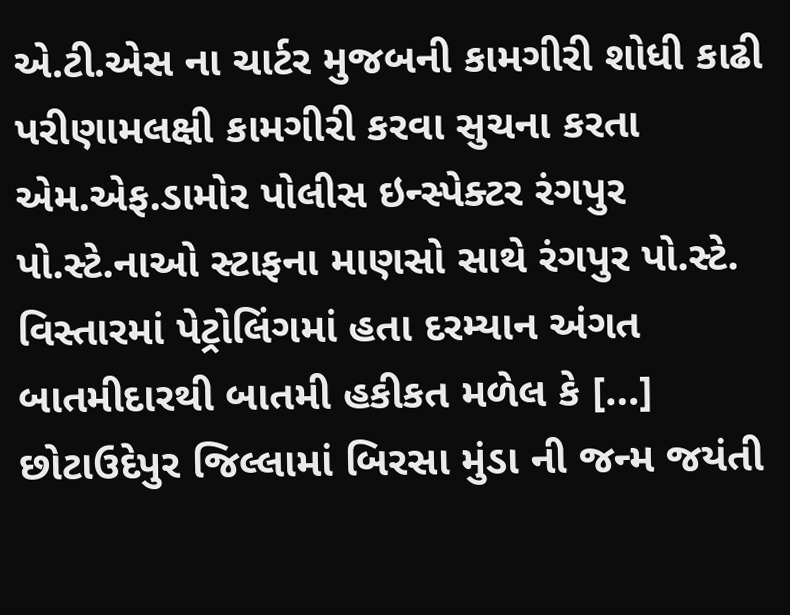એ.ટી.એસ ના ચાર્ટર મુજબની કામગીરી શોધી કાઢી પરીણામલક્ષી કામગીરી કરવા સુચના કરતા એમ.એફ.ડામોર પોલીસ ઇન્સ્પેક્ટર રંગપુર પો.સ્ટે.નાઓ સ્ટાફના માણસો સાથે રંગપુર પો.સ્ટે. વિસ્તારમાં પેટ્રોલિંગમાં હતા દરમ્યાન અંગત બાતમીદારથી બાતમી હકીકત મળેલ કે […]
છોટાઉદેપુર જિલ્લામાં બિરસા મુંડા ની જન્મ જયંતી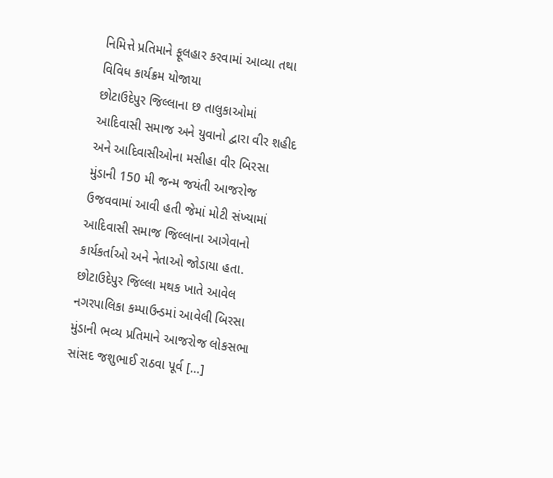નિમિત્તે પ્રતિમાને ફૂલહાર કરવામાં આવ્યા તથા વિવિધ કાર્યક્રમ યોજાયા
છોટાઉદેપુર જિલ્લાના છ તાલુકાઓમાં આદિવાસી સમાજ અને યુવાનો દ્વારા વીર શહીદ અને આદિવાસીઓના મસીહા વીર બિરસા મુંડાની 150 મી જન્મ જયંતી આજરોજ ઉજવવામાં આવી હતી જેમાં મોટી સંખ્યામાં આદિવાસી સમાજ જિલ્લાના આગેવાનો કાર્યકર્તાઓ અને નેતાઓ જોડાયા હતા. છોટાઉદેપુર જિલ્લા મથક ખાતે આવેલ નગરપાલિકા કમ્પાઉન્ડમાં આવેલી બિરસા મુંડાની ભવ્ય પ્રતિમાને આજરોજ લોકસભા સાંસદ જશુભાઈ રાઠવા પૂર્વ […]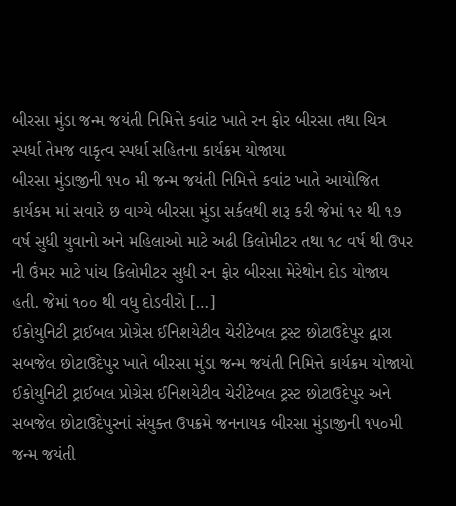બીરસા મુંડા જન્મ જયંતી નિમિત્તે કવાંટ ખાતે રન ફોર બીરસા તથા ચિત્ર સ્પર્ધા તેમજ વાકૃત્વ સ્પર્ધા સહિતના કાર્યક્રમ યોજાયા
બીરસા મુંડાજીની ૧૫૦ મી જન્મ જયંતી નિમિત્તે કવાંટ ખાતે આયોજિત કાર્યકમ માં સવારે છ વાગ્યે બીરસા મુંડા સર્કલથી શરૂ કરી જેમાં ૧૨ થી ૧૭ વર્ષ સુધી યુવાનો અને મહિલાઓ માટે અઢી કિલોમીટર તથા ૧૮ વર્ષ થી ઉપર ની ઉંમર માટે પાંચ કિલોમીટર સુધી રન ફોર બીરસા મેરેથોન દોડ યોજાય હતી. જેમાં ૧૦૦ થી વધુ દોડવીરો […]
ઈકોયુનિટી ટ્રાઈબલ પ્રોગ્રેસ ઈનિશયેટીવ ચેરીટેબલ ટ્રસ્ટ છોટાઉદેપુર દ્વારા સબજેલ છોટાઉદેપુર ખાતે બીરસા મુંડા જન્મ જયંતી નિમિત્તે કાર્યક્રમ યોજાયો
ઈકોયુનિટી ટ્રાઈબલ પ્રોગ્રેસ ઈનિશયેટીવ ચેરીટેબલ ટ્રસ્ટ છોટાઉદેપુર અને સબજેલ છોટાઉદેપુરનાં સંયુક્ત ઉપક્રમે જનનાયક બીરસા મુંડાજીની ૧૫૦મી જન્મ જયંતી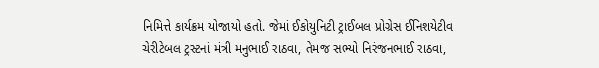નિમિત્તે કાર્યક્રમ યોજાયો હતો. જેમાં ઈકોયુનિટી ટ્રાઈબલ પ્રોગ્રેસ ઈનિશયેટીવ ચેરીટેબલ ટ્રસ્ટનાં મંત્રી મનુભાઈ રાઠવા, તેમજ સભ્યો નિરંજનભાઈ રાઠવા,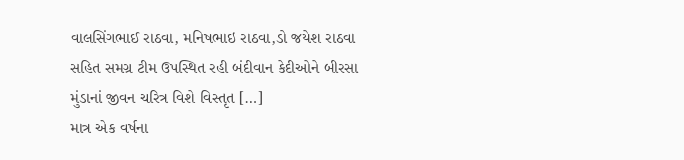વાલસિંગભાઈ રાઠવા, મનિષભાઇ રાઠવા,ડો જયેશ રાઠવા સહિત સમગ્ર ટીમ ઉપસ્થિત રહી બંદીવાન કેદીઓને બીરસા મુંડાનાં જીવન ચરિત્ર વિશે વિસ્તૃત […]
માત્ર એક વર્ષના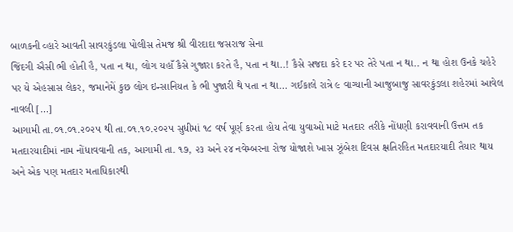બાળકની વ્હારે આવતી સાવરકુંડલા પોલીસ તેમજ શ્રી વીરદાદા જસરાજ સેના
જિંદગી ઐસી ભી હોતી હૈ, પતા ન થા, લોગ યહાઁ કૈસે ગુજારા કરતે હૈ, પતા ન થા..! કૈસે સજદા કરે દર પર તેરે પતા ન થા.. ન થા હોશ ઉનકે ચહેરે પર યે એહસાસ લેકર, જમાનેમેં કુછ લોગ ઇન્સાનિયત કે ભી પુજારી થે પતા ન થા… ગઈકાલે રાત્રે ૯ વાગ્યાની આજુબાજુ સાવરકુંડલા શહેરમાં આવેલ નાવલી […]
આગામી તા.૦૧.૦૧.૨૦૨૫ થી તા.૦૧.૧૦.૨૦૨૫ સુધીમાં ૧૮ વર્ષ પૂર્ણ કરતા હોય તેવા યુવાઓ માટે મતદાર તરીકે નોંધણી કરાવવાની ઉત્તમ તક
મતદારયાદીમાં નામ નોંધાવવાની તક, આગામી તા. ૧૭, ૨૩ અને ૨૪ નવેમ્બરના રોજ યોજાશે ખાસ ઝૂંબેશ દિવસ ક્ષતિરહિત મતદારયાદી તૈયાર થાય અને એક પણ મતદાર મતાધિકારથી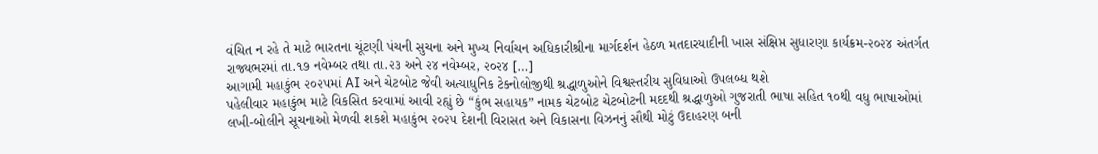વંચિત ન રહે તે માટે ભારતના ચૂંટણી પંચની સુચના અને મુખ્ય નિર્વાચન અધિકારીશ્રીના માર્ગદર્શન હેઠળ મતદારયાદીની ખાસ સંક્ષિપ્ત સુધારણા કાર્યક્રમ-૨૦૨૪ અંતર્ગત રાજ્યભરમાં તા.૧૭ નવેમ્બર તથા તા.૨૩ અને ૨૪ નવેમ્બર, ૨૦૨૪ […]
આગામી મહાકુંભ ૨૦૨૫માં AI અને ચેટબોટ જેવી અત્યાધુનિક ટેક્નોલોજીથી શ્રદ્ધાળુઓને વિશ્વસ્તરીય સુવિધાઓ ઉપલબ્ધ થશે
પહેલીવાર મહાકુંભ માટે વિકસિત કરવામાં આવી રહ્યું છે “કુંભ સહાયક” નામક ચેટબોટ ચેટબોટની મદદથી શ્રદ્ધાળુઓ ગુજરાતી ભાષા સહિત ૧૦થી વધુ ભાષાઓમાં લખી-બોલીને સૂચનાઓ મેળવી શકશે મહાકુંભ ૨૦૨૫ દેશની વિરાસત અને વિકાસના વિઝનનું સૌથી મોટું ઉદાહરણ બની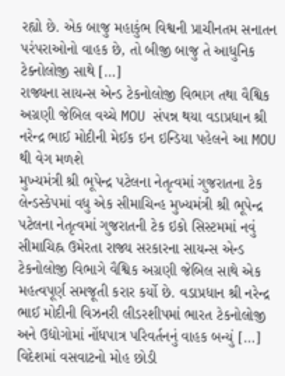રહ્યો છે. એક બાજુ મહાકુંભ વિશ્વની પ્રાચીનતમ સનાતન પરંપરાઓનો વાહક છે, તો બીજી બાજુ તે આધુનિક ટેક્નોલોજી સાથે […]
રાજ્યના સાયન્સ એન્ડ ટેકનોલોજી વિભાગ તથા વૈશ્વિક અગ્રણી જેબિલ વચ્ચે MOU સંપન્ન થયા વડાપ્રધાન શ્રી નરેન્દ્ર ભાઈ મોદીની મેઈક ઇન ઇન્ડિયા પહેલને આ MOU થી વેગ મળશે
મુખ્યમંત્રી શ્રી ભૂપેન્દ્ર પટેલના નેતૃત્વમાં ગુજરાતના ટેક લેન્ડસ્કેપમાં વધુ એક સીમાચિન્હ મુખ્યમંત્રી શ્રી ભૂપેન્દ્ર પટેલના નેતૃત્વમાં ગુજરાતની ટેક ઇકો સિસ્ટમમાં નવું સીમાચિહ્ન ઉમેરતા રાજ્ય સરકારના સાયન્સ એન્ડ ટેકનોલોજી વિભાગે વૈશ્વિક અગ્રણી જેબિલ સાથે એક મહત્વપૂર્ણ સમજૂતી કરાર કર્યો છે. વડાપ્રધાન શ્રી નરેન્દ્ર ભાઈ મોદીની વિઝનરી લીડરશીપમાં ભારત ટેકનોલોજી અને ઉદ્યોગોમાં નોંધપાત્ર પરિવર્તનનું વાહક બન્યું […]
વિદેશમાં વસવાટનો મોહ છોડી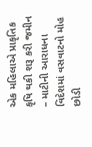એક મહિલાએ પ્રાકૃતિક કૃષિ થકી શરૂ કરી જમીન – માટીની આરાધના
વિદેશમાં વસવાટનો મોહ છોડી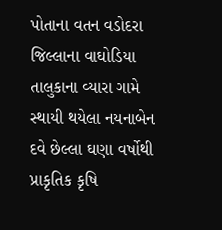પોતાના વતન વડોદરા જિલ્લાના વાઘોડિયા તાલુકાના વ્યારા ગામે સ્થાયી થયેલા નયનાબેન દવે છેલ્લા ઘણા વર્ષોથી પ્રાકૃતિક કૃષિ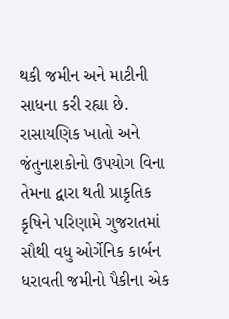થકી જમીન અને માટીની સાધના કરી રહ્યા છે. રાસાયણિક ખાતો અને જંતુનાશકોનો ઉપયોગ વિના તેમના દ્વારા થતી પ્રાકૃતિક કૃષિને પરિણામે ગુજરાતમાં સૌથી વધુ ઓર્ગેનિક કાર્બન ધરાવતી જમીનો પૈકીના એક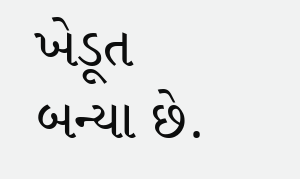ખેડૂત બન્યા છે.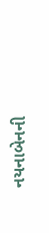નયનાબેનની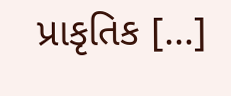પ્રાકૃતિક […]